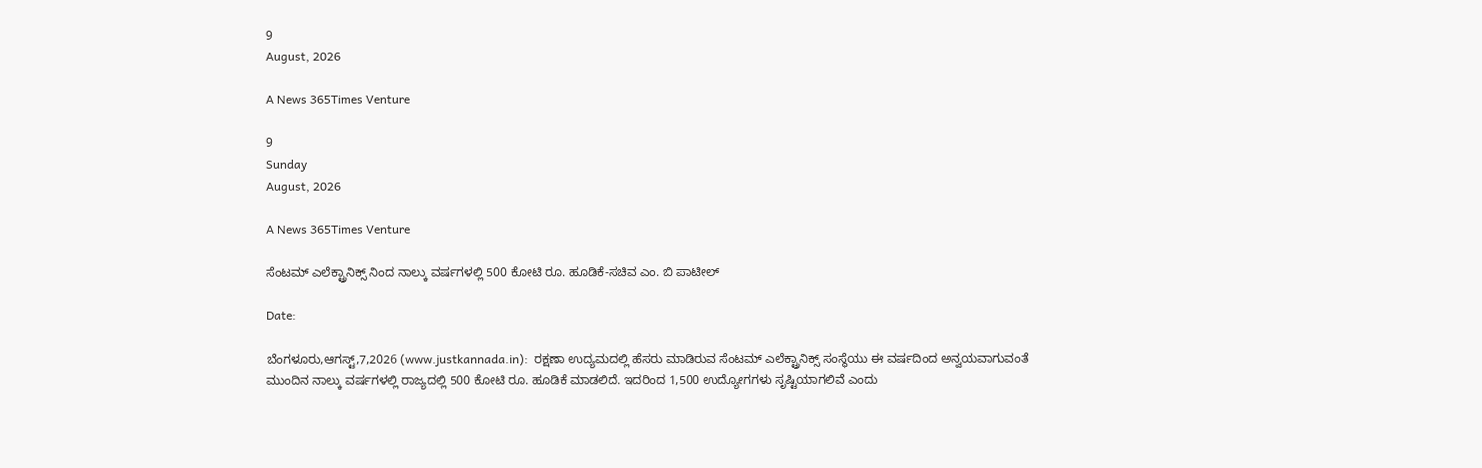9
August, 2026

A News 365Times Venture

9
Sunday
August, 2026

A News 365Times Venture

ಸೆಂಟಮ್ ಎಲೆಕ್ಟ್ರಾನಿಕ್ಸ್ ನಿಂದ ನಾಲ್ಕು ವರ್ಷಗಳಲ್ಲಿ 500 ಕೋಟಿ ರೂ. ಹೂಡಿಕೆ-ಸಚಿವ ಎಂ. ಬಿ ಪಾಟೀಲ್

Date:

ಬೆಂಗಳೂರು,ಆಗಸ್ಟ್,7,2026 (www.justkannada.in):  ರಕ್ಷಣಾ ಉದ್ಯಮದಲ್ಲಿ ಹೆಸರು ಮಾಡಿರುವ ಸೆಂಟಮ್ ಎಲೆಕ್ಟ್ರಾನಿಕ್ಸ್ ಸಂಸ್ಥೆಯು ಈ ವರ್ಷದಿಂದ ಅನ್ವಯವಾಗುವಂತೆ ಮುಂದಿನ ನಾಲ್ಕು ವರ್ಷಗಳಲ್ಲಿ ರಾಜ್ಯದಲ್ಲಿ 500 ಕೋಟಿ ರೂ. ಹೂಡಿಕೆ ಮಾಡಲಿದೆ. ಇದರಿಂದ 1,500 ಉದ್ಯೋಗಗಳು ಸೃಷ್ಟಿಯಾಗಲಿವೆ ಎಂದು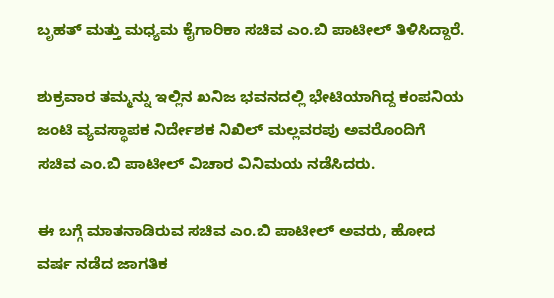ಬೃಹತ್ ಮತ್ತು ಮಧ್ಯಮ ಕೈಗಾರಿಕಾ ಸಚಿವ ಎಂ.ಬಿ ಪಾಟೀಲ್ ತಿಳಿಸಿದ್ದಾರೆ.

ಶುಕ್ರವಾರ ತಮ್ಮನ್ನು ಇಲ್ಲಿನ ಖನಿಜ ಭವನದಲ್ಲಿ ಭೇಟಿಯಾಗಿದ್ದ ಕಂಪನಿಯ ಜಂಟಿ ವ್ಯವಸ್ಥಾಪಕ ನಿರ್ದೇಶಕ ನಿಖಿಲ್ ಮಲ್ಲವರಪು ಅವರೊಂದಿಗೆ ಸಚಿವ ಎಂ.ಬಿ ಪಾಟೀಲ್ ವಿಚಾರ ವಿನಿಮಯ ನಡೆಸಿದರು.

ಈ ಬಗ್ಗೆ ಮಾತನಾಡಿರುವ ಸಚಿವ ಎಂ.ಬಿ ಪಾಟೀಲ್ ಅವರು, ಹೋದ ವರ್ಷ ನಡೆದ ಜಾಗತಿಕ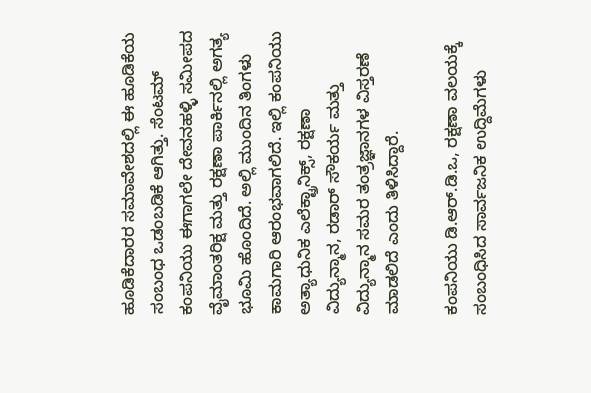ಹೂಡಿಕೆದಾರರ ಸಮಾವೇಶದಲ್ಲಿ ಈ ಹೂಡಿಕೆಯ ಸಂಬಂಧ ಒಡಂಬಡಿಕೆ ಆಗಿತ್ತು. ಸೆಂಟಮ್ ಕಂಪನಿಯು ಈಗಾಗಲೇ ದೇವನಹಳ್ಳಿ ಸಮೀಪದ ವೈಮಾಂತರಿಕ್ಷ ಮತ್ತು ರಕ್ಷಣಾ ಪಾರ್ಕಿನಲ್ಲಿ ಅಗತ್ಯ ಭೂಮಿ ಹೊಂದಿದೆ. ಅಲ್ಲಿ ಮುಂದಿನ ತಿಂಗಳು ಕಾಮಗಾರಿ ಆರಂಭವಾಗಲಿದೆ. ಇಲ್ಲಿ ಕಂಪನಿಯು ಅತ್ಯಾಧುನಿಕ ಎಲೆಕ್ಟ್ರಾನಿಕ್ಸ್, ರಕ್ಷಣಾ ವಿದ್ಯುನ್ಮಾನ, ರಡಾರ್ ಸೌಕರ್ಯ ಮತ್ತು ವಿದ್ಯುನ್ಮಾನ ಸಮರ ತಂತ್ರಜ್ಞಾನಗಳ ವಿಸ್ತರಣೆ ಮಾಡಲಿದೆ ಎಂದು ತಿಳಿಸಿದ್ದಾರೆ.

ಕಂಪನಿಯು ಡಿ.ಆರ್.ಡಿ.ಒ, ರಕ್ಷಣಾ ವಲಯಕ್ಕೆ ಸಂಬಂಧಿಸಿದ ಸಾರ್ವಜನಿಕ ಉದ್ದಿಮೆಗಳು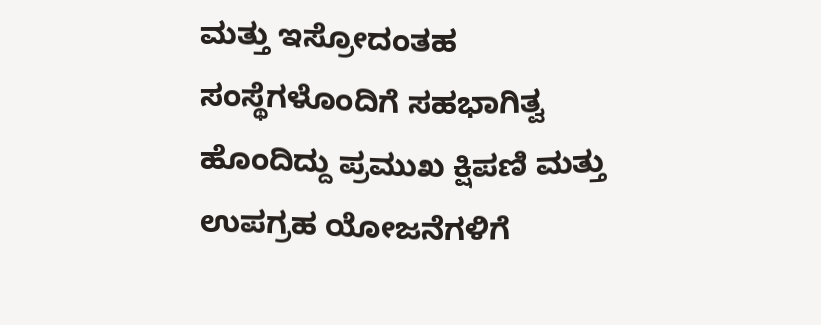ಮತ್ತು ಇಸ್ರೋದಂತಹ ಸಂಸ್ಥೆಗಳೊಂದಿಗೆ ಸಹಭಾಗಿತ್ವ ಹೊಂದಿದ್ದು ಪ್ರಮುಖ ಕ್ಷಿಪಣಿ ಮತ್ತು ಉಪಗ್ರಹ ಯೋಜನೆಗಳಿಗೆ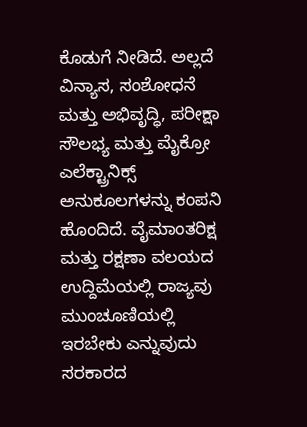ಕೊಡುಗೆ ನೀಡಿದೆ. ಅಲ್ಲದೆ ವಿನ್ಯಾಸ, ಸಂಶೋಧನೆ ಮತ್ತು ಅಭಿವೃದ್ಧಿ, ಪರೀಕ್ಷಾ ಸೌಲಭ್ಯ ಮತ್ತು ಮೈಕ್ರೋ ಎಲೆಕ್ಟ್ರಾನಿಕ್ಸ್ ಅನುಕೂಲಗಳನ್ನು ಕಂಪನಿ ಹೊಂದಿದೆ. ವೈಮಾಂತರಿಕ್ಷ ಮತ್ತು ರಕ್ಷಣಾ ವಲಯದ ಉದ್ದಿಮೆಯಲ್ಲಿ ರಾಜ್ಯವು ಮುಂಚೂಣಿಯಲ್ಲಿ ಇರಬೇಕು ಎನ್ನುವುದು ಸರಕಾರದ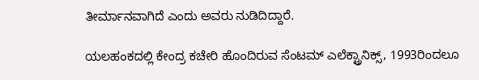ತೀರ್ಮಾನವಾಗಿದೆ ಎಂದು ಅವರು ನುಡಿದಿದ್ದಾರೆ.

ಯಲಹಂಕದಲ್ಲಿ ಕೇಂದ್ರ ಕಚೇರಿ ಹೊಂದಿರುವ ಸೆಂಟಮ್ ಎಲೆಕ್ಟ್ರಾನಿಕ್ಸ್, 1993ರಿಂದಲೂ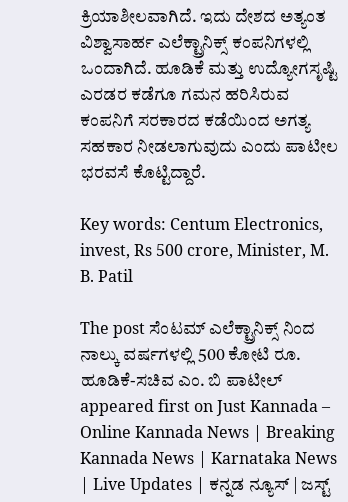ಕ್ರಿಯಾಶೀಲವಾಗಿದೆ. ಇದು ದೇಶದ ಅತ್ಯಂತ ವಿಶ್ವಾಸಾರ್ಹ ಎಲೆಕ್ಟ್ರಾನಿಕ್ಸ್ ಕಂಪನಿಗಳಲ್ಲಿ ಒಂದಾಗಿದೆ. ಹೂಡಿಕೆ ಮತ್ತು ಉದ್ಯೋಗಸೃಷ್ಟಿ ಎರಡರ ಕಡೆಗೂ ಗಮನ ಹರಿಸಿರುವ ಕಂಪನಿಗೆ ಸರಕಾರದ ಕಡೆಯಿಂದ ಅಗತ್ಯ ಸಹಕಾರ ನೀಡಲಾಗುವುದು ಎಂದು ಪಾಟೀಲ ಭರವಸೆ ಕೊಟ್ಟಿದ್ದಾರೆ.

Key words: Centum Electronics, invest, Rs 500 crore, Minister, M. B. Patil

The post ಸೆಂಟಮ್ ಎಲೆಕ್ಟ್ರಾನಿಕ್ಸ್ ನಿಂದ ನಾಲ್ಕು ವರ್ಷಗಳಲ್ಲಿ 500 ಕೋಟಿ ರೂ. ಹೂಡಿಕೆ-ಸಚಿವ ಎಂ. ಬಿ ಪಾಟೀಲ್ appeared first on Just Kannada – Online Kannada News | Breaking Kannada News | Karnataka News | Live Updates | ಕನ್ನಡ ನ್ಯೂಸ್ | ಜಸ್ಟ್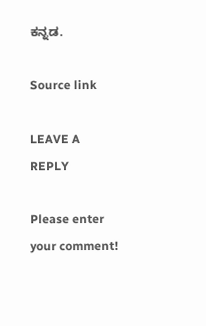ಕನ್ನಡ.

Source link

LEAVE A REPLY

Please enter your comment!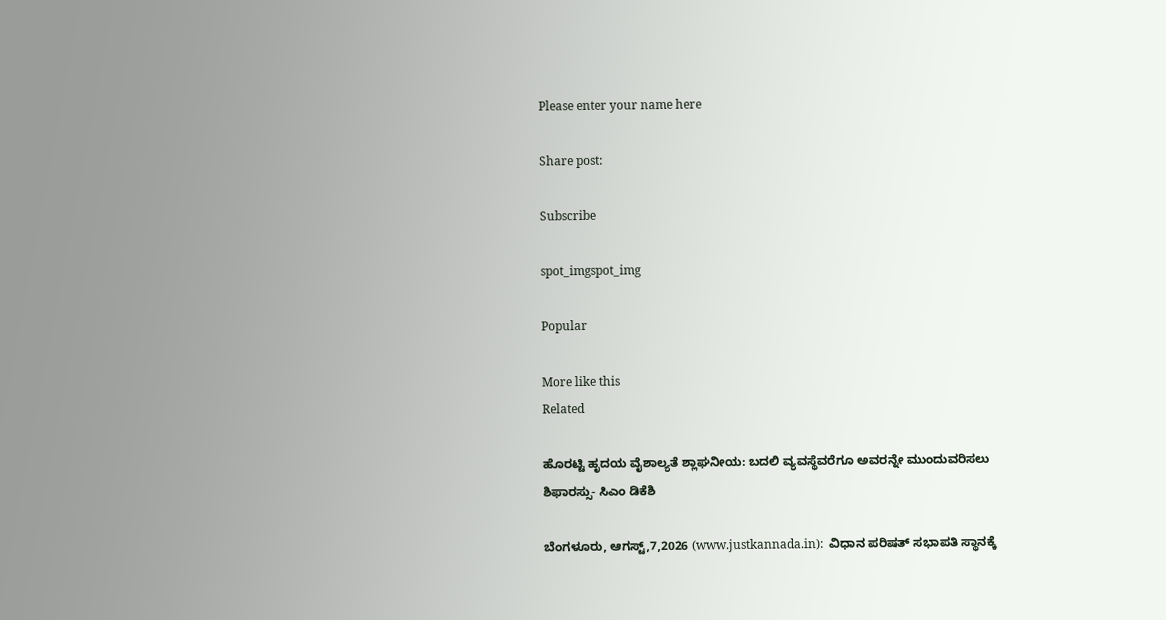Please enter your name here

Share post:

Subscribe

spot_imgspot_img

Popular

More like this
Related

ಹೊರಟ್ಟಿ ಹೃದಯ ವೈಶಾಲ್ಯತೆ ಶ್ಲಾಘನೀಯ: ಬದಲಿ ವ್ಯವಸ್ಥೆವರೆಗೂ ಅವರನ್ನೇ ಮುಂದುವರಿಸಲು ಶಿಫಾರಸ್ಸು- ಸಿಎಂ ಡಿಕೆಶಿ

ಬೆಂಗಳೂರು, ಆಗಸ್ಟ್,7,2026 (www.justkannada.in):  ವಿಧಾನ ಪರಿಷತ್ ಸಭಾಪತಿ ಸ್ಥಾನಕ್ಕೆ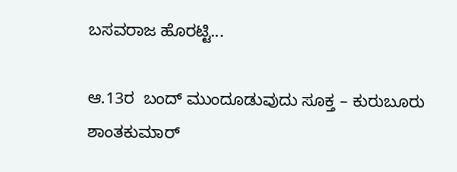ಬಸವರಾಜ ಹೊರಟ್ಟಿ...

ಆ.13ರ  ಬಂದ್ ಮುಂದೂಡುವುದು ಸೂಕ್ತ – ಕುರುಬೂರು ಶಾಂತಕುಮಾರ್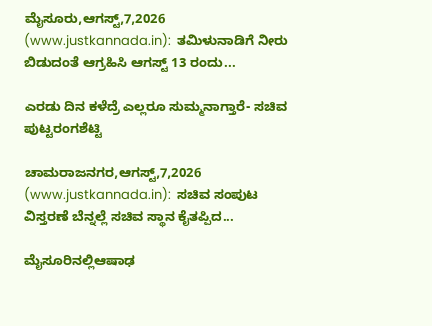ಮೈಸೂರು,ಆಗಸ್ಟ್,7,2026 (www.justkannada.in):  ತಮಿಳುನಾಡಿಗೆ ನೀರು ಬಿಡುದಂತೆ ಆಗ್ರಹಿಸಿ ಆಗಸ್ಟ್ 13 ರಂದು...

ಎರಡು ದಿನ ಕಳೆದ್ರೆ ಎಲ್ಲರೂ ಸುಮ್ಮನಾಗ್ತಾರೆ- ಸಚಿವ ಪುಟ್ಟರಂಗಶೆಟ್ಟಿ

ಚಾಮರಾಜನಗರ,ಆಗಸ್ಟ್,7,2026 (www.justkannada.in):  ಸಚಿವ ಸಂಪುಟ ವಿಸ್ತರಣೆ ಬೆನ್ನಲ್ಲೆ ಸಚಿವ ಸ್ಥಾನ ಕೈತಪ್ಪಿದ...

ಮೈಸೂರಿನಲ್ಲಿಆಷಾಢ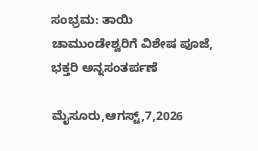ಸಂಭ್ರಮ: ತಾಯಿ ಚಾಮುಂಡೇಶ್ವರಿಗೆ ವಿಶೇಷ ಪೂಜೆ, ಭಕ್ತರಿ ಅನ್ನಸಂತರ್ಪಣೆ

ಮೈಸೂರು,ಆಗಸ್ಟ್,7,2026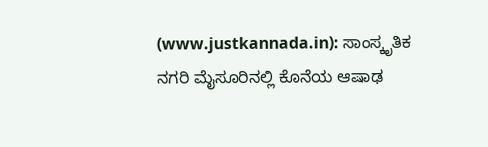(www.justkannada.in): ಸಾಂಸ್ಕೃತಿಕ ನಗರಿ ಮೈಸೂರಿನಲ್ಲಿ ಕೊನೆಯ ಆಷಾಢ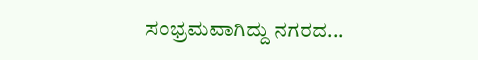ಸಂಭ್ರಮವಾಗಿದ್ದು ನಗರದ...